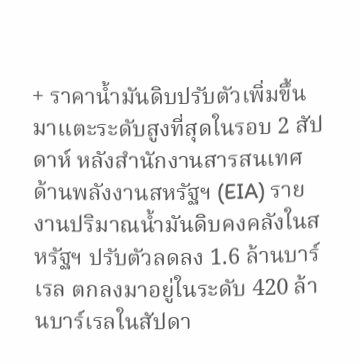+ ราคาน้ำมันดิบปรับตัวเพิ่มขึ้นมาแตะระดับสูงที่สุดในรอบ 2 สัปดาห์ หลังสำนักงานสารสนเทศด้านพลังงานสหรัฐฯ (EIA) รายงานปริมาณน้ำมันดิบคงคลังในสหรัฐฯ ปรับตัวลดลง 1.6 ล้านบาร์เรล ตกลงมาอยู่ในระดับ 420 ล้านบาร์เรลในสัปดา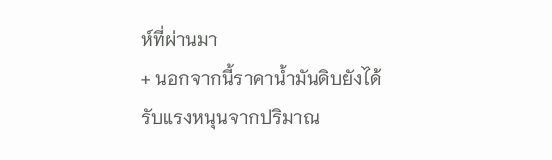ห์ที่ผ่านมา
+ นอกจากนี้ราคาน้ำมันดิบยังได้รับแรงหนุนจากปริมาณ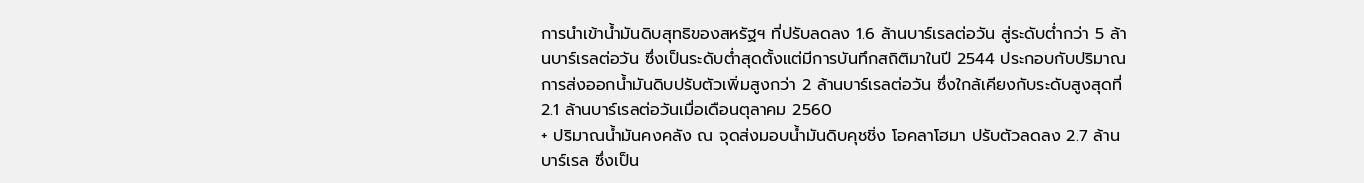การนำเข้าน้ำมันดิบสุทธิของสหรัฐฯ ที่ปรับลดลง 1.6 ล้านบาร์เรลต่อวัน สู่ระดับต่ำกว่า 5 ล้านบาร์เรลต่อวัน ซึ่งเป็นระดับต่ำสุดตั้งแต่มีการบันทึกสถิติมาในปี 2544 ประกอบกับปริมาณการส่งออกน้ำมันดิบปรับตัวเพิ่มสูงกว่า 2 ล้านบาร์เรลต่อวัน ซึ่งใกล้เคียงกับระดับสูงสุดที่ 2.1 ล้านบาร์เรลต่อวันเมื่อเดือนตุลาคม 2560
+ ปริมาณน้ำมันคงคลัง ณ จุดส่งมอบน้ำมันดิบคุชชิ่ง โอคลาโฮมา ปรับตัวลดลง 2.7 ล้านบาร์เรล ซึ่งเป็น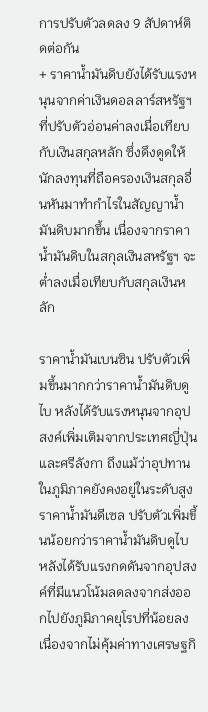การปรับตัวลดลง 9 สัปดาห์ติดต่อกัน
+ ราคาน้ำมันดิบยังได้รับแรงหนุนจากค่าเงินดอลลาร์สหรัฐฯ ที่ปรับตัวอ่อนค่าลงเมื่อเทียบกับเงินสกุลหลัก ซึ่งดึงดูดให้นักลงทุนที่ถือครองเงินสกุลอื่นหันมาทำกำไรในสัญญาน้ำมันดิบมากขึ้น เนื่องจากราคาน้ำมันดิบในสกุลเงินสหรัฐฯ จะต่ำลงเมื่อเทียบกับสกุลเงินหลัก

ราคาน้ำมันเบนซิน ปรับตัวเพิ่มขึ้นมากกว่าราคาน้ำมันดิบดูไบ หลังได้รับแรงหนุนจากอุปสงค์เพิ่มเติมจากประเทศญี่ปุ่นและศรีลังกา ถึงแม้ว่าอุปทานในภูมิภาคยังคงอยู่ในระดับสูง
ราคาน้ำมันดีเซล ปรับตัวเพิ่มขึ้นน้อยกว่าราคาน้ำมันดิบดูไบ หลังได้รับแรงกดดันจากอุปสงค์ที่มีแนวโน้มลดลงจากส่งออกไปยังภูมิภาคยุโรปที่น้อยลง เนื่องจากไม่คุ้มค่าทางเศรษฐกิ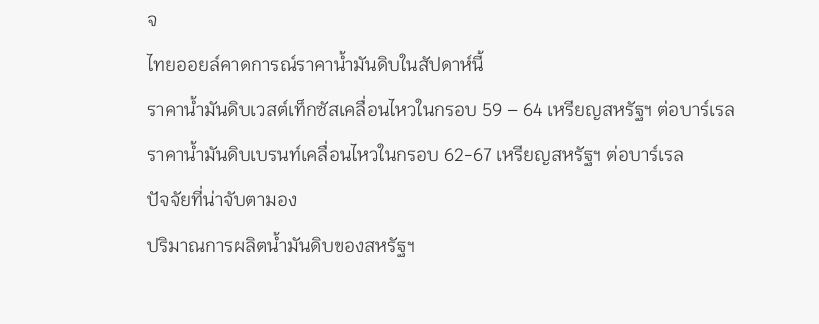จ
ไทยออยล์คาดการณ์ราคาน้ำมันดิบในสัปดาห์นี้
ราคาน้ำมันดิบเวสต์เท็กซัสเคลื่อนไหวในกรอบ 59 – 64 เหรียญสหรัฐฯ ต่อบาร์เรล
ราคาน้ำมันดิบเบรนท์เคลื่อนไหวในกรอบ 62-67 เหรียญสหรัฐฯ ต่อบาร์เรล
ปัจจัยที่น่าจับตามอง
ปริมาณการผลิตน้ำมันดิบของสหรัฐฯ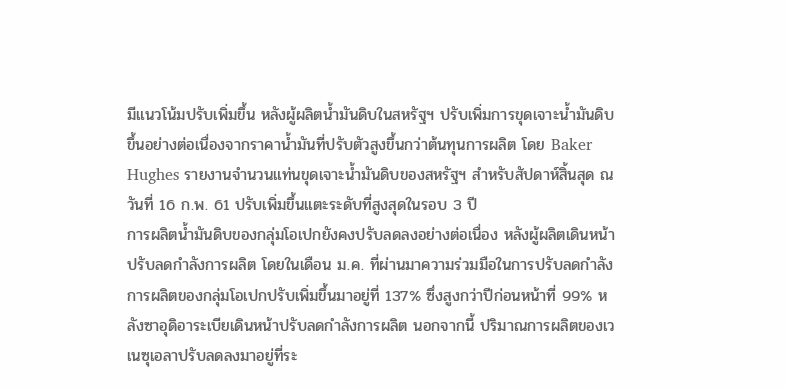มีแนวโน้มปรับเพิ่มขึ้น หลังผู้ผลิตน้ำมันดิบในสหรัฐฯ ปรับเพิ่มการขุดเจาะน้ำมันดิบขึ้นอย่างต่อเนื่องจากราคาน้ำมันที่ปรับตัวสูงขึ้นกว่าต้นทุนการผลิต โดย Baker Hughes รายงานจำนวนแท่นขุดเจาะน้ำมันดิบของสหรัฐฯ สำหรับสัปดาห์สิ้นสุด ณ วันที่ 16 ก.พ. 61 ปรับเพิ่มขึ้นแตะระดับที่สูงสุดในรอบ 3 ปี
การผลิตน้ำมันดิบของกลุ่มโอเปกยังคงปรับลดลงอย่างต่อเนื่อง หลังผู้ผลิตเดินหน้าปรับลดกำลังการผลิต โดยในเดือน ม.ค. ที่ผ่านมาความร่วมมือในการปรับลดกำลังการผลิตของกลุ่มโอเปกปรับเพิ่มขึ้นมาอยู่ที่ 137% ซึ่งสูงกว่าปีก่อนหน้าที่ 99% หลังซาอุดิอาระเบียเดินหน้าปรับลดกำลังการผลิต นอกจากนี้ ปริมาณการผลิตของเวเนซุเอลาปรับลดลงมาอยู่ที่ระ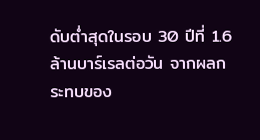ดับต่ำสุดในรอบ 30 ปีที่ 1.6 ล้านบาร์เรลต่อวัน จากผลกระทบของ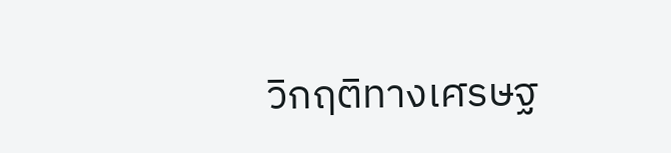วิกฤติทางเศรษฐ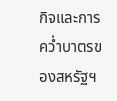กิจและการคว่ำบาตรของสหรัฐฯ